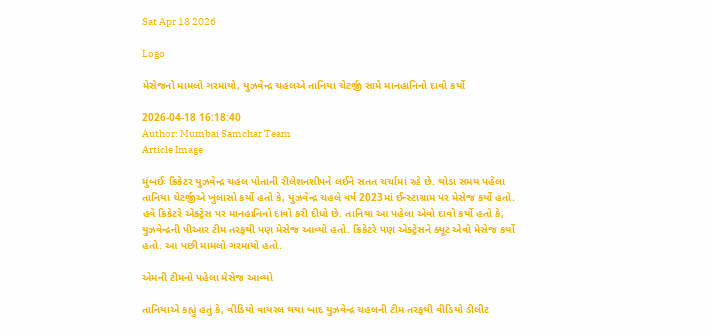Sat Apr 18 2026

Logo

મેસેજનો મામલો ગરમાયો, યુઝવેન્દ્ર ચહલએ તાનિયા ચેટર્જી સામે માનહાનિનો દાવો કર્યો

2026-04-18 16:18:40
Author: Mumbai Samchar Team
Article Image

મુંબઈઃ ક્રિકેટર યુઝવેન્દ્ર ચહલ પોતાની રીલેશનશીપને લઈને સતત ચર્ચામાં રહે છે. થોડા સમય પહેલા તાનિયા ચેટર્જીએ ખુલાસો કર્યો હતો કે, યુઝવેન્દ્ર ચહલે વર્ષ 2023માં ઈન્સ્ટાગ્રામ પર મેસેજ કર્યો હતો. હવે ક્રિકેટરે એક્ટ્રેસ પર માનહાનિનો દાવો કરી દીધો છે. તાનિયા આ પહેલા એવો દાવો કર્યો હતો કે, યુઝવેન્દ્રની પીઆર ટીમ તરફથી પણ મેસેજ આવ્યો હતો. ક્રિકેટરે પણ એક્ટ્રેસને ક્યૂટ એવો મેસેજ કર્યો હતો. આ પછી મામલો ગરમાયો હતો.

એમની ટીમનો પહેલા મેસેજ આવ્યો

તાનિયાએ કહ્યું હતું કે, વીડિયો વાયરલ થયા બાદ યુઝવેન્દ્ર ચહલની ટીમ તરફથી વીડિયો ડીલીટ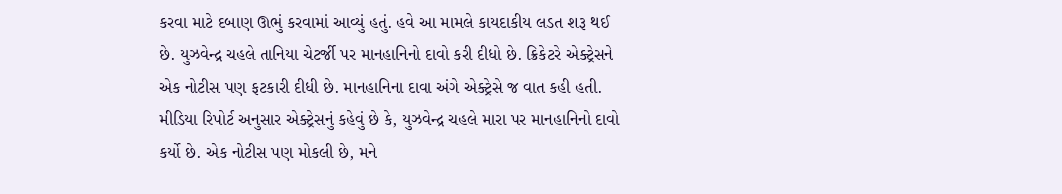કરવા માટે દબાણ ઊભું કરવામાં આવ્યું હતું. હવે આ મામલે કાયદાકીય લડત શરૂ થઈ છે. યુઝવેન્દ્ર ચહલે તાનિયા ચેટર્જી પર માનહાનિનો દાવો કરી દીધો છે. ક્રિકેટરે એક્ટ્રેસને એક નોટીસ પણ ફટકારી દીધી છે. માનહાનિના દાવા અંગે એક્ટ્રેસે જ વાત કહી હતી. મીડિયા રિપોર્ટ અનુસાર એક્ટ્રેસનું કહેવું છે કે, યુઝવેન્દ્ર ચહલે મારા પર માનહાનિનો દાવો કર્યો છે. એક નોટીસ પણ મોકલી છે, મને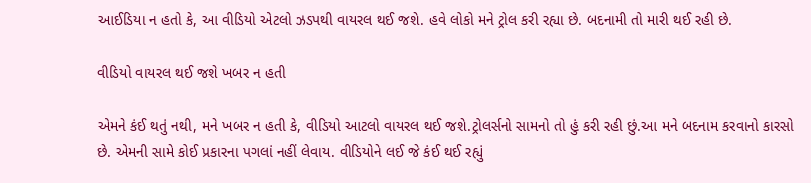આઈડિયા ન હતો કે, આ વીડિયો એટલો ઝડપથી વાયરલ થઈ જશે. હવે લોકો મને ટ્રોલ કરી રહ્યા છે. બદનામી તો મારી થઈ રહી છે.

વીડિયો વાયરલ થઈ જશે ખબર ન હતી

એમને કંઈ થતું નથી, મને ખબર ન હતી કે, વીડિયો આટલો વાયરલ થઈ જશે.ટ્રોલર્સનો સામનો તો હું કરી રહી છું.આ મને બદનામ કરવાનો કારસો છે. એમની સામે કોઈ પ્રકારના પગલાં નહીં લેવાય. વીડિયોને લઈ જે કંઈ થઈ રહ્યું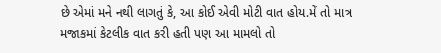છે એમાં મને નથી લાગતું કે, આ કોઈ એવી મોટી વાત હોય.મેં તો માત્ર મજાકમાં કેટલીક વાત કરી હતી પણ આ મામલો તો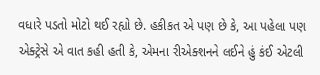વધારે પડતો મોટો થઈ રહ્યો છે. હકીકત એ પણ છે કે, આ પહેલા પણ એક્ટ્રેસે એ વાત કહી હતી કે, એમના રીએક્શનને લઈને હું કંઈ એટલી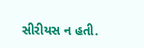સીરીયસ ન હતી.